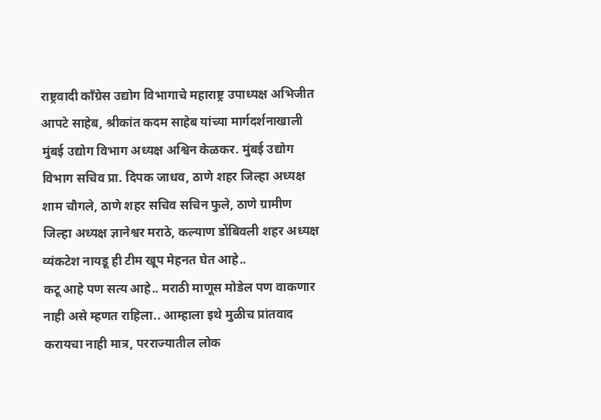राष्ट्रवादी काँग्रेस उद्योग विभागाचे महाराष्ट्र उपाध्यक्ष अभिजीत आपटे साहेब, श्रीकांत कदम साहेब यांच्या मार्गदर्शनाखाली मुंबई उद्योग विभाग अध्यक्ष अश्विन केळकर. मुंबई उद्योग विभाग सचिव प्रा. दिपक जाधव, ठाणे शहर जिल्हा अध्यक्ष शाम चौगले, ठाणे शहर सचिव सचिन फुले, ठाणे ग्रामीण जिल्हा अध्यक्ष ज्ञानेश्वर मराठे, कल्याण डोंबिवली शहर अध्यक्ष व्यंकटेश नायडू ही टीम खूप मेहनत घेत आहे..
कटू आहे पण सत्य आहे.. मराठी माणूस मोडेल पण वाकणार नाही असे म्हणत राहिला.. आम्हाला इथे मुळीच प्रांतवाद करायचा नाही मात्र, परराज्यातील लोक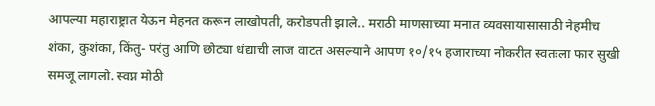आपल्या महाराष्ट्रात येऊन मेहनत करून लाखोपती, करोडपती झाले.. मराठी माणसाच्या मनात व्यवसायासासाठी नेहमीच शंका, कुशंका, किंतु- परंतु आणि छोट्या धंद्याची लाज वाटत असल्याने आपण १०/१५ हजाराच्या नोकरीत स्वतःला फार सुखी समजू लागलो. स्वप्न मोठी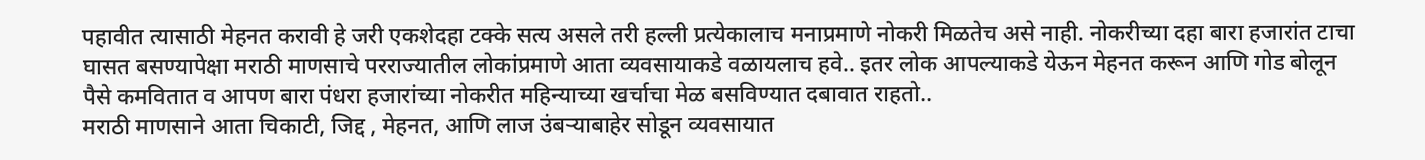पहावीत त्यासाठी मेहनत करावी हे जरी एकशेदहा टक्के सत्य असले तरी हल्ली प्रत्येकालाच मनाप्रमाणे नोकरी मिळतेच असे नाही. नोकरीच्या दहा बारा हजारांत टाचा घासत बसण्यापेक्षा मराठी माणसाचे परराज्यातील लोकांप्रमाणे आता व्यवसायाकडे वळायलाच हवे.. इतर लोक आपल्याकडे येऊन मेहनत करून आणि गोड बोलून पैसे कमवितात व आपण बारा पंधरा हजारांच्या नोकरीत महिन्याच्या खर्चाचा मेळ बसविण्यात दबावात राहतो..
मराठी माणसाने आता चिकाटी, जिद्द , मेहनत, आणि लाज उंबऱ्याबाहेर सोडून व्यवसायात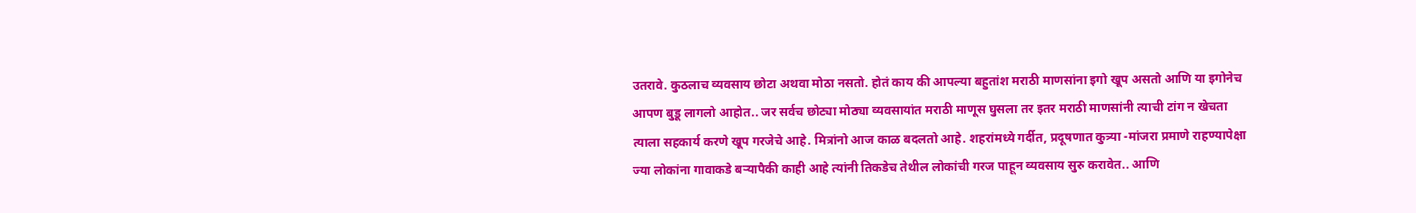उतरावे. कुठलाच व्यवसाय छोटा अथवा मोठा नसतो. होतं काय की आपल्या बहुतांश मराठी माणसांना इगो खूप असतो आणि या इगोनेच आपण बुडू लागलो आहोत.. जर सर्वच छोट्या मोठ्या व्यवसायांत मराठी माणूस घुसला तर इतर मराठी माणसांनी त्याची टांग न खेचता त्याला सहकार्य करणे खूप गरजेचे आहे. मित्रांनो आज काळ बदलतो आहे. शहरांमध्ये गर्दीत, प्रदूषणात कुत्र्या -मांजरा प्रमाणे राहण्यापेक्षा ज्या लोकांना गावाकडे बऱ्यापैकी काही आहे त्यांनी तिकडेच तेथील लोकांची गरज पाहून व्यवसाय सुरु करावेत.. आणि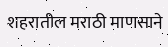शहरातील मराठी माणसाने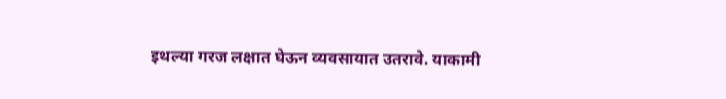इथल्या गरज लक्षात घेऊन व्यवसायात उतरावे. याकामी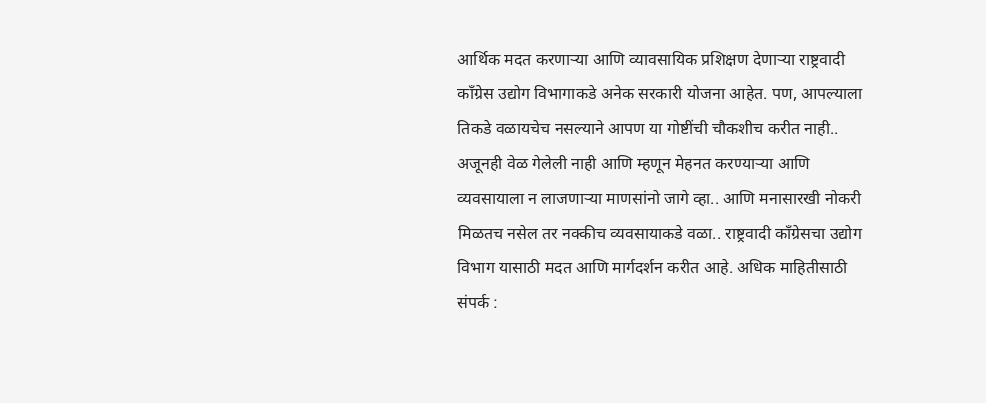आर्थिक मदत करणाऱ्या आणि व्यावसायिक प्रशिक्षण देणाऱ्या राष्ट्रवादी काँग्रेस उद्योग विभागाकडे अनेक सरकारी योजना आहेत. पण, आपल्याला तिकडे वळायचेच नसल्याने आपण या गोष्टींची चौकशीच करीत नाही.. अजूनही वेळ गेलेली नाही आणि म्हणून मेहनत करण्याऱ्या आणि व्यवसायाला न लाजणाऱ्या माणसांनो जागे व्हा.. आणि मनासारखी नोकरी मिळतच नसेल तर नक्कीच व्यवसायाकडे वळा.. राष्ट्रवादी काँग्रेसचा उद्योग विभाग यासाठी मदत आणि मार्गदर्शन करीत आहे. अधिक माहितीसाठी संपर्क :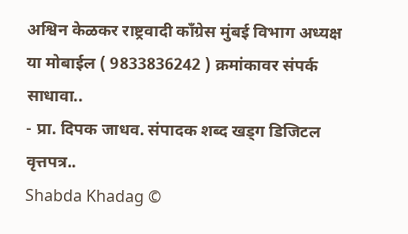अश्विन केळकर राष्ट्रवादी काँग्रेस मुंबई विभाग अध्यक्ष या मोबाईल ( 9833836242 ) क्रमांकावर संपर्क साधावा..
- प्रा. दिपक जाधव. संपादक शब्द खड्ग डिजिटल वृत्तपत्र..
Shabda Khadag ©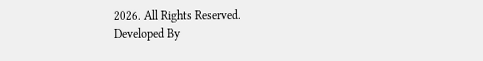2026. All Rights Reserved.
Developed By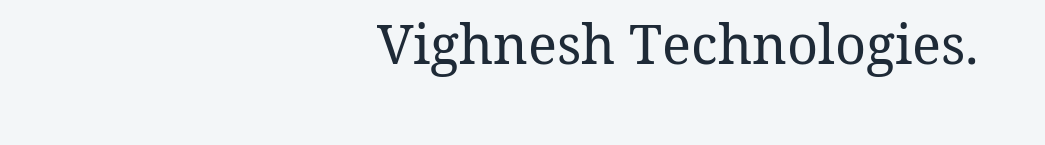Vighnesh Technologies.